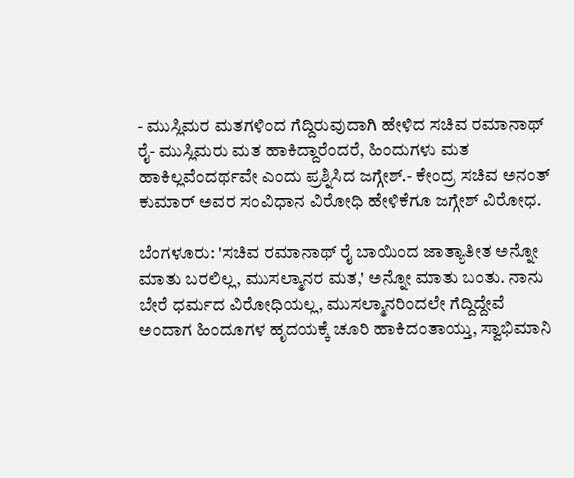- ಮುಸ್ಲಿಮರ ಮತಗಳಿಂದ ಗೆದ್ದಿರುವುದಾಗಿ ಹೇಳಿದ ಸಚಿವ ರಮಾನಾಥ್ ರೈ- ಮುಸ್ಲಿಮರು ಮತ ಹಾಕಿದ್ದಾರೆಂದರೆ, ಹಿಂದುಗಳು ಮತ ಹಾಕಿಲ್ಲವೆಂದರ್ಥವೇ ಎಂದು ಪ್ರಶ್ನಿಸಿದ ಜಗ್ಗೇಶ್.- ಕೇಂದ್ರ ಸಚಿವ ಅನಂತ್ ಕುಮಾರ್ ಅವರ ಸಂವಿಧಾನ ವಿರೋಧಿ ಹೇಳಿಕೆಗೂ ಜಗ್ಗೇಶ್ ವಿರೋಧ.

ಬೆಂಗಳೂರು: 'ಸಚಿವ ರಮಾನಾಥ್‌ ರೈ ಬಾಯಿಂದ ಜಾತ್ಯಾತೀತ ಅನ್ನೋ ಮಾತು ಬರಲಿಲ್ಲ, ಮುಸಲ್ಮಾನರ ಮತ,' ಅನ್ನೋ ಮಾತು ಬಂತು. ನಾನು ಬೇರೆ ಧರ್ಮದ ವಿರೋಧಿಯಲ್ಲ, ಮುಸಲ್ಮಾನರಿಂದಲೇ ಗೆದ್ದಿದ್ದೇವೆ ಅಂದಾಗ ಹಿಂದೂಗಳ ಹೃದಯಕ್ಕೆ ಚೂರಿ ಹಾಕಿದಂತಾಯ್ತು, ಸ್ವಾಭಿಮಾನಿ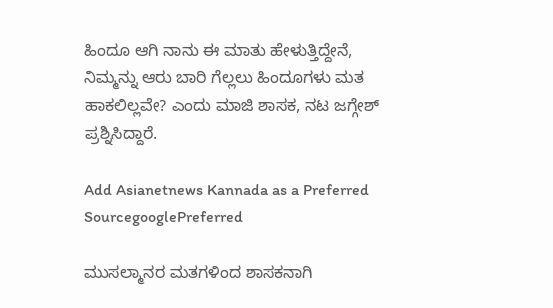ಹಿಂದೂ ಆಗಿ ನಾನು ಈ ಮಾತು ಹೇಳುತ್ತಿದ್ದೇನೆ, ನಿಮ್ಮನ್ನು ಆರು ಬಾರಿ ಗೆಲ್ಲಲು ಹಿಂದೂಗಳು ಮತ ಹಾಕಲಿಲ್ಲವೇ? ಎಂದು ಮಾಜಿ ಶಾಸಕ, ನಟ ಜಗ್ಗೇಶ್ ಪ್ರಶ್ನಿಸಿದ್ದಾರೆ.

Add Asianetnews Kannada as a Preferred SourcegooglePreferred

ಮುಸಲ್ಮಾನರ ಮತಗಳಿಂದ ಶಾಸಕನಾಗಿ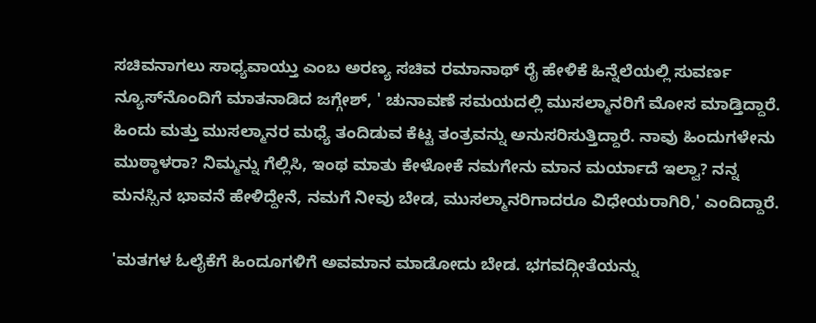ಸಚಿವನಾಗಲು ಸಾಧ್ಯವಾಯ್ತು ಎಂಬ ಅರಣ್ಯ ಸಚಿವ ರಮಾನಾಥ್ ರೈ ಹೇಳಿಕೆ ಹಿನ್ನೆಲೆಯಲ್ಲಿ ಸುವರ್ಣ ನ್ಯೂಸ್‌ನೊಂದಿಗೆ ಮಾತನಾಡಿದ ಜಗ್ಗೇಶ್, ' ಚುನಾವಣೆ ಸಮಯದಲ್ಲಿ ಮುಸಲ್ಮಾನರಿಗೆ ಮೋಸ ಮಾಡ್ತಿದ್ದಾರೆ. ಹಿಂದು ಮತ್ತು ಮುಸಲ್ಮಾನರ ಮಧ್ಯೆ ತಂದಿಡುವ ಕೆಟ್ಟ ತಂತ್ರವನ್ನು ಅನುಸರಿಸುತ್ತಿದ್ದಾರೆ. ನಾವು ಹಿಂದುಗಳೇನು ಮುಠ್ಠಾಳರಾ? ನಿಮ್ಮನ್ನು ಗೆಲ್ಲಿಸಿ, ಇಂಥ ಮಾತು ಕೇಳೋಕೆ ನಮಗೇನು ಮಾನ ಮರ್ಯಾದೆ ಇಲ್ವಾ? ನನ್ನ ಮನಸ್ಸಿನ ಭಾವನೆ ಹೇಳಿದ್ದೇನೆ, ನಮಗೆ ನೀವು ಬೇಡ, ಮುಸಲ್ಮಾನರಿಗಾದರೂ ವಿಧೇಯರಾಗಿರಿ,' ಎಂದಿದ್ದಾರೆ.

'ಮತಗಳ ಓಲೈಕೆಗೆ ಹಿಂದೂಗಳಿಗೆ ಅವಮಾನ ಮಾಡೋದು ಬೇಡ. ಭಗವದ್ಗೀತೆಯನ್ನು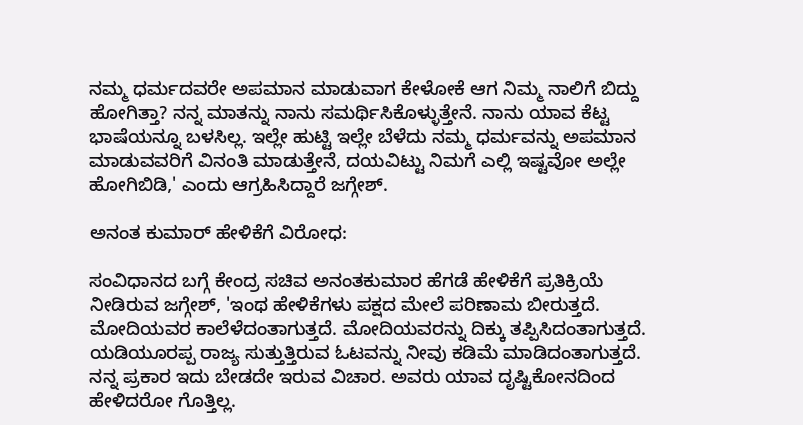ನಮ್ಮ ಧರ್ಮದವರೇ ಅಪಮಾನ ಮಾಡುವಾಗ ಕೇಳೋಕೆ ಆಗ ನಿಮ್ಮ ನಾಲಿಗೆ ಬಿದ್ದು ಹೋಗಿತ್ತಾ? ನನ್ನ ಮಾತನ್ನು ನಾನು ಸಮರ್ಥಿಸಿಕೊಳ್ಳುತ್ತೇನೆ. ನಾನು ಯಾವ ಕೆಟ್ಟ ಭಾಷೆಯನ್ನೂ ಬಳಸಿಲ್ಲ. ಇಲ್ಲೇ ಹುಟ್ಟಿ ಇಲ್ಲೇ ಬೆಳೆದು ನಮ್ಮ ಧರ್ಮವನ್ನು ಅಪಮಾನ ಮಾಡುವವರಿಗೆ ವಿನಂತಿ ಮಾಡುತ್ತೇನೆ, ದಯವಿಟ್ಟು ನಿಮಗೆ ಎಲ್ಲಿ ಇಷ್ಟವೋ ಅಲ್ಲೇ ಹೋಗಿಬಿಡಿ,' ಎಂದು ಆಗ್ರಹಿಸಿದ್ದಾರೆ ಜಗ್ಗೇಶ್.

ಅನಂತ ಕುಮಾರ್ ಹೇಳಿಕೆಗೆ ವಿರೋಧ:

ಸಂವಿಧಾನದ ಬಗ್ಗೆ ಕೇಂದ್ರ ಸಚಿವ ಅನಂತಕುಮಾರ ಹೆಗಡೆ ಹೇಳಿಕೆಗೆ ಪ್ರತಿಕ್ರಿಯೆ ನೀಡಿರುವ ಜಗ್ಗೇಶ್, 'ಇಂಥ ಹೇಳಿಕೆಗಳು ಪಕ್ಷದ ಮೇಲೆ ಪರಿಣಾಮ ಬೀರುತ್ತದೆ. ಮೋದಿಯವರ ಕಾಲೆಳೆದಂತಾಗುತ್ತದೆ. ಮೋದಿಯವರನ್ನು ದಿಕ್ಕು ತಪ್ಪಿಸಿದಂತಾಗುತ್ತದೆ. ಯಡಿಯೂರಪ್ಪ ರಾಜ್ಯ ಸುತ್ತುತ್ತಿರುವ ಓಟವನ್ನು ನೀವು ಕಡಿಮೆ ಮಾಡಿದಂತಾಗುತ್ತದೆ. ನನ್ನ ಪ್ರಕಾರ ಇದು ಬೇಡದೇ ಇರುವ ವಿಚಾರ. ಅವರು ಯಾವ ದೃಷ್ಟಿಕೋನದಿಂದ ಹೇಳಿದರೋ ಗೊತ್ತಿಲ್ಲ.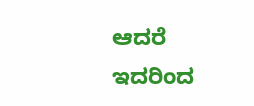ಆದರೆ ಇದರಿಂದ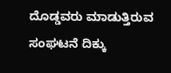ದೊಡ್ಡವರು ಮಾಡುತ್ತಿರುವ ಸಂಘಟನೆ ದಿಕ್ಕು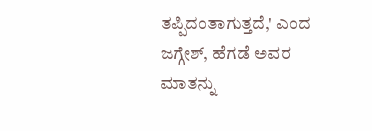ತಪ್ಪಿದಂತಾಗುತ್ತದೆ,' ಎಂದ ಜಗ್ಗೇಶ್, ಹೆಗಡೆ ಅವರ ಮಾತನ್ನು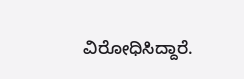ವಿರೋಧಿಸಿದ್ದಾರೆ.